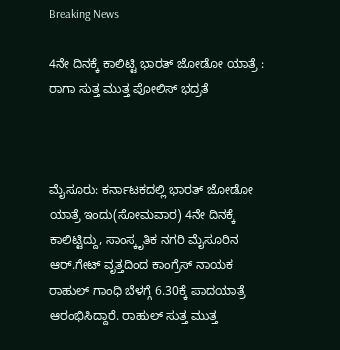Breaking News

4ನೇ ದಿನಕ್ಕೆ ಕಾಲಿಟ್ಟಿ ಭಾರತ್ ಜೋಡೋ ಯಾತ್ರೆ : ರಾಗಾ ಸುತ್ತ ಮುತ್ತ ಪೋಲಿಸ್ ಭದ್ರತೆ



ಮೈಸೂರು: ಕರ್ನಾಟಕದಲ್ಲಿ ಭಾರತ್ ಜೋಡೋ ಯಾತ್ರೆ ಇಂದು(ಸೋಮವಾರ) 4ನೇ ದಿನಕ್ಕೆ ಕಾಲಿಟ್ಟಿದ್ದು, ಸಾಂಸ್ಕೃತಿಕ ನಗರಿ ಮೈಸೂರಿನ ಆರ್.ಗೇಟ್ ವೃತ್ತದಿಂದ ಕಾಂಗ್ರೆಸ್ ನಾಯಕ ರಾಹುಲ್ ಗಾಂಧಿ ಬೆಳಗ್ಗೆ 6.30ಕ್ಕೆ ಪಾದಯಾತ್ರೆ ಆರಂಭಿಸಿದ್ದಾರೆ. ರಾಹುಲ್ ಸುತ್ತ ಮುತ್ತ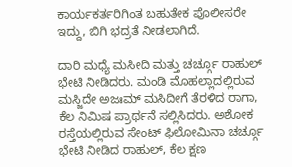ಕಾರ್ಯಕರ್ತರಿಗಿಂತ ಬಹುತೇಕ ಪೊಲೀಸರೇ ಇದ್ದು, ಬಿಗಿ ಭದ್ರತೆ ನೀಡಲಾಗಿದೆ.

ದಾರಿ ಮಧ್ಯೆ ಮಸೀದಿ ಮತ್ತು ಚರ್ಚ್ಗೂ ರಾಹುಲ್ ಭೇಟಿ ನೀಡಿದರು. ಮಂಡಿ ಮೊಹಲ್ಲಾದಲ್ಲಿರುವ ಮಸ್ಜಿದೇ ಅಜಃಮ್ ಮಸಿದೀಗೆ ತೆರಳಿದ ರಾಗಾ, ಕೆಲ ನಿಮಿಷ ಪ್ರಾರ್ಥನೆ ಸಲ್ಲಿಸಿದರು. ಅಶೋಕ ರಸ್ತೆಯಲ್ಲಿರುವ ಸೇಂಟ್ ಫಿಲೋಮಿನಾ ಚರ್ಚ್ಗೂ ಭೇಟಿ ನೀಡಿದ ರಾಹುಲ್, ಕೆಲ ಕ್ಷಣ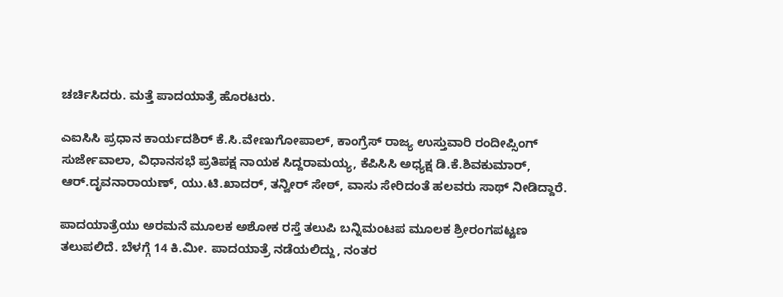ಚರ್ಚಿಸಿದರು. ಮತ್ತೆ ಪಾದಯಾತ್ರೆ ಹೊರಟರು.

ಎಐಸಿಸಿ ಪ್ರಧಾನ ಕಾರ್ಯದಶಿರ್ ಕೆ.ಸಿ.ವೇಣುಗೋಪಾಲ್, ಕಾಂಗ್ರೆಸ್ ರಾಜ್ಯ ಉಸ್ತುವಾರಿ ರಂದೀಪ್ಸಿಂಗ್ ಸುರ್ಜೇವಾಲಾ, ವಿಧಾನಸಭೆ ಪ್ರತಿಪಕ್ಷ ನಾಯಕ ಸಿದ್ದರಾಮಯ್ಯ, ಕೆಪಿಸಿಸಿ ಅಧ್ಯಕ್ಷ ಡಿ.ಕೆ.ಶಿವಕುಮಾರ್, ಆರ್.ದೃವನಾರಾಯಣ್, ಯು.ಟಿ.ಖಾದರ್, ತನ್ವೀರ್ ಸೇಠ್, ವಾಸು ಸೇರಿದಂತೆ ಹಲವರು ಸಾಥ್ ನೀಡಿದ್ದಾರೆ.

ಪಾದಯಾತ್ರೆಯು ಅರಮನೆ ಮೂಲಕ ಅಶೋಕ ರಸ್ತೆ ತಲುಪಿ ಬನ್ನಿಮಂಟಪ ಮೂಲಕ ಶ್ರೀರಂಗಪಟ್ಟಣ ತಲುಪಲಿದೆ. ಬೆಳಗ್ಗೆ 14 ಕಿ.ಮೀ. ಪಾದಯಾತ್ರೆ ನಡೆಯಲಿದ್ದು, ನಂತರ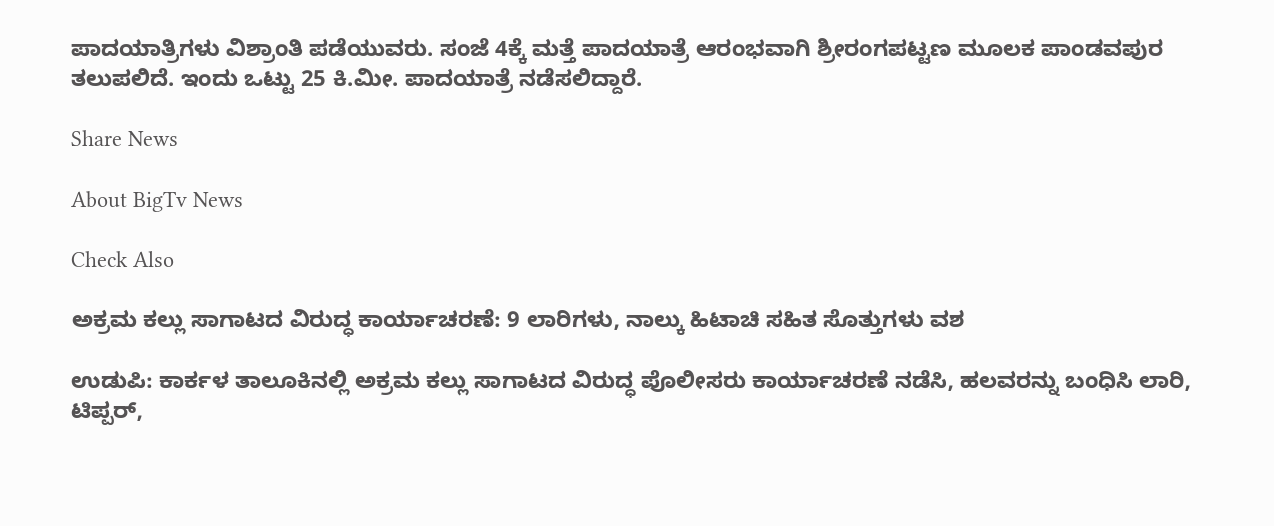ಪಾದಯಾತ್ರಿಗಳು ವಿಶ್ರಾಂತಿ ಪಡೆಯುವರು. ಸಂಜೆ 4ಕ್ಕೆ ಮತ್ತೆ ಪಾದಯಾತ್ರೆ ಆರಂಭವಾಗಿ ಶ್ರೀರಂಗಪಟ್ಟಣ ಮೂಲಕ ಪಾಂಡವಪುರ ತಲುಪಲಿದೆ. ಇಂದು ಒಟ್ಟು 25 ಕಿ.ಮೀ. ಪಾದಯಾತ್ರೆ ನಡೆಸಲಿದ್ದಾರೆ.

Share News

About BigTv News

Check Also

ಅಕ್ರಮ ಕಲ್ಲು ಸಾಗಾಟದ ವಿರುದ್ಧ ಕಾರ್ಯಾಚರಣೆ: 9 ಲಾರಿಗಳು, ನಾಲ್ಕು ಹಿಟಾಚಿ ಸಹಿತ ಸೊತ್ತುಗಳು ವಶ

ಉಡುಪಿ: ಕಾರ್ಕಳ ತಾಲೂಕಿನಲ್ಲಿ ಅಕ್ರಮ ಕಲ್ಲು ಸಾಗಾಟದ ವಿರುದ್ಧ ಪೊಲೀಸರು ಕಾರ್ಯಾಚರಣೆ ನಡೆಸಿ, ಹಲವರನ್ನು ಬಂಧಿಸಿ ಲಾರಿ, ಟಿಪ್ಪರ್,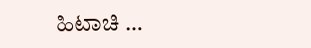ಹಿಟಾಚಿ …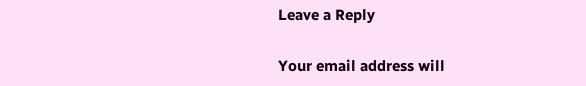Leave a Reply

Your email address will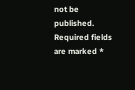not be published. Required fields are marked *